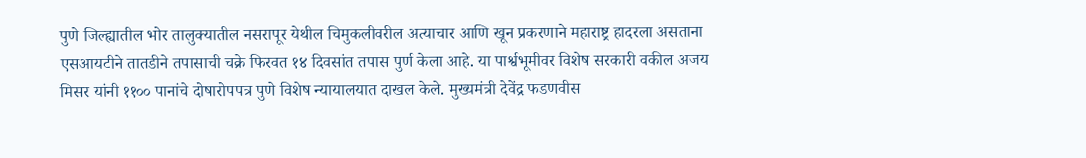पुणे जिल्ह्यातील भोर तालुक्यातील नसरापूर येथील चिमुकलीवरील अत्याचार आणि खून प्रकरणाने महाराष्ट्र हादरला असताना एसआयटीने तातडीने तपासाची चक्रे फिरवत १४ दिवसांत तपास पुर्ण केला आहे. या पार्श्वभूमीवर विशेष सरकारी वकील अजय मिसर यांनी ११०० पानांचे दोषारोपपत्र पुणे विशेष न्यायालयात दाखल केले. मुख्यमंत्री देवेंद्र फडणवीस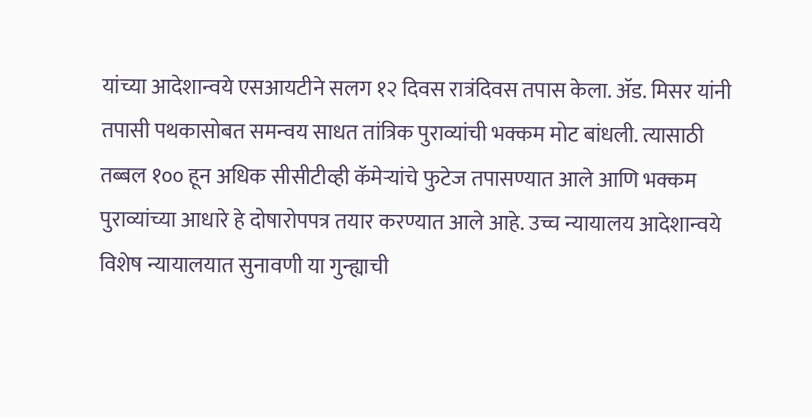यांच्या आदेशान्वये एसआयटीने सलग १२ दिवस रात्रंदिवस तपास केला. ॲड. मिसर यांनी तपासी पथकासोबत समन्वय साधत तांत्रिक पुराव्यांची भक्कम मोट बांधली. त्यासाठी तब्बल १०० हून अधिक सीसीटीव्ही कॅमेऱ्यांचे फुटेज तपासण्यात आले आणि भक्कम पुराव्यांच्या आधारे हे दोषारोपपत्र तयार करण्यात आले आहे. उच्च न्यायालय आदेशान्वये विशेष न्यायालयात सुनावणी या गुन्ह्याची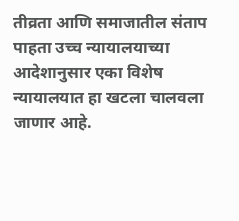तीव्रता आणि समाजातील संताप पाहता उच्च न्यायालयाच्या आदेशानुसार एका विशेष न्यायालयात हा खटला चालवला जाणार आहे.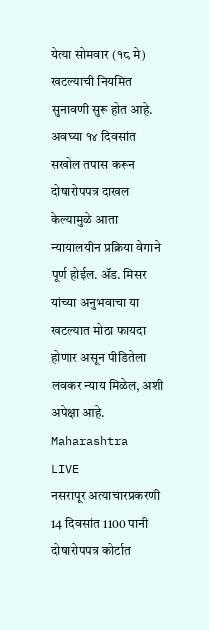येत्या सोमवार (१८ मे) खटल्याची नियमित सुनावणी सुरू होत आहे. अवघ्या १४ दिवसांत सखोल तपास करून दोषारोपपत्र दाखल केल्यामुळे आता न्यायालयीन प्रक्रिया वेगाने पूर्ण होईल. ॲड. मिसर यांच्या अनुभवाचा या खटल्यात मोठा फायदा होणार असून पीडितेला लवकर न्याय मिळेल, अशी अपेक्षा आहे.
Maharashtra
LIVE
नसरापूर अत्याचारप्रकरणी 14 दिवसांत 1100 पानी दोषारोपपत्र कोर्टात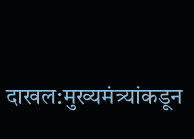दाखल:मुख्यमंत्र्यांकडून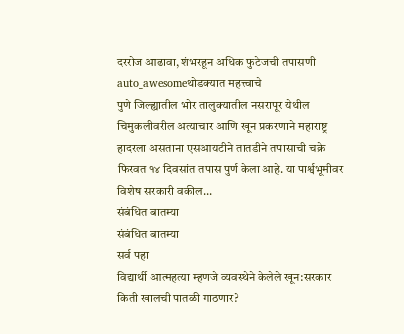दररोज आढावा, शंभरहून अधिक फुटेजची तपासणी
auto_awesomeथोडक्यात महत्त्वाचे
पुणे जिल्ह्यातील भोर तालुक्यातील नसरापूर येथील चिमुकलीवरील अत्याचार आणि खून प्रकरणाने महाराष्ट्र हादरला असताना एसआयटीने तातडीने तपासाची चक्रे फिरवत १४ दिवसांत तपास पुर्ण केला आहे. या पार्श्वभूमीवर विशेष सरकारी वकील...
संबंधित बातम्या
संबंधित बातम्या
सर्व पहा
विद्यार्थी आत्महत्या म्हणजे व्यवस्थेने केलेले खून:सरकार किती खालची पातळी गाठणार?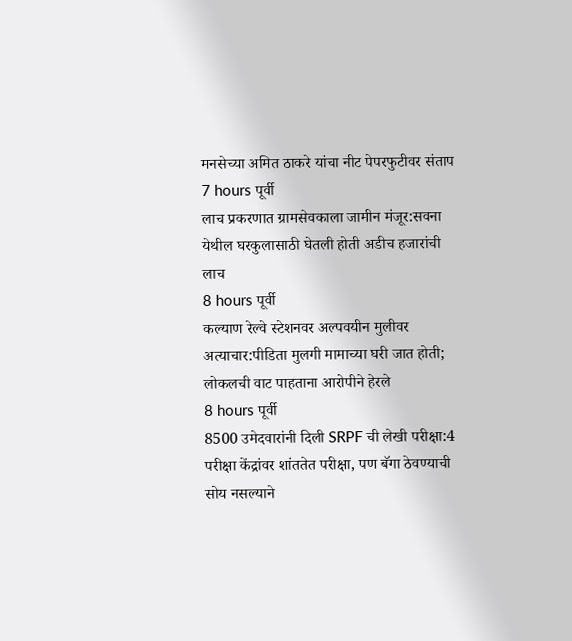मनसेच्या अमित ठाकरे यांचा नीट पेपरफुटीवर संताप
7 hours पूर्वी
लाच प्रकरणात ग्रामसेवकाला जामीन मंजूर:सवना येथील घरकुलासाठी घेतली होती अडीच हजारांची लाच
8 hours पूर्वी
कल्याण रेल्वे स्टेशनवर अल्पवयीन मुलीवर अत्याचार:पीडिता मुलगी मामाच्या घरी जात होती; लोकलची वाट पाहताना आरोपीने हेरले
8 hours पूर्वी
8500 उमेदवारांनी दिली SRPF ची लेखी परीक्षा:4 परीक्षा केंद्रांवर शांततेत परीक्षा, पण बॅगा ठेवण्याची सोय नसल्याने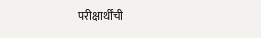परीक्षार्थींची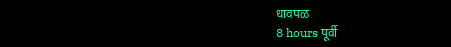धावपळ
8 hours पूर्वी